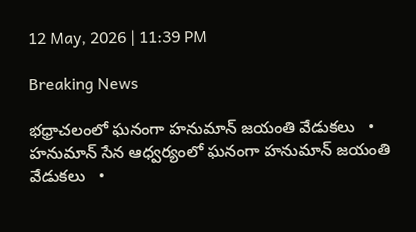12 May, 2026 | 11:39 PM

Breaking News

భధ్రాచలంలో ఘనంగా హనుమాన్‌ జయంతి వేడుకలు   •   హనుమాన్ సేన ఆధ్వర్యంలో ఘనంగా హనుమాన్ జయంతి వేడుకలు   •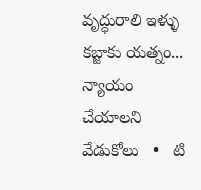వృద్ధురాలి ఇళ్ళు కబ్జాకు యత్నం... న్యాయం చేయాలని వేడుకోలు   •   టి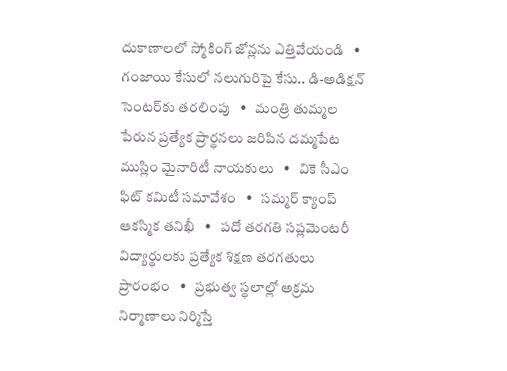దుకాణాలలో స్మోకింగ్ జోన్లను ఎత్తివేయండి   •   గంజాయి కేసులో నలుగురిపై కేసు.. డి-అడిక్షన్ సెంటర్‌కు తరలింపు   •   మంత్రి తుమ్మల పేరున ప్రత్యేక ప్రార్థనలు జరిపిన దమ్మపేట ముస్లిం మైనారిటీ నాయకులు   •   వికె సీఎం ఫిట్ కమిటీ సమావేశం   •   సమ్మర్ క్యాంప్ ఆకస్మిక తనిఖీ   •   పదో తరగతి సప్లమెంటరీ విద్యార్థులకు ప్రత్యేక శిక్షణ తరగతులు ప్రారంభం   •   ప్రభుత్వ స్థలాల్లో అక్రమ నిర్మాణాలు నిర్మిస్తే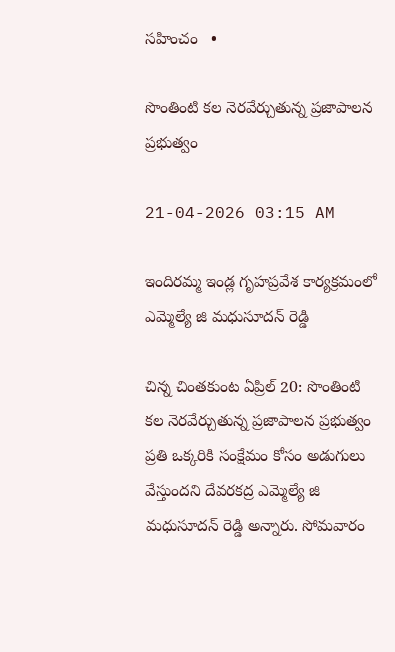సహించం   •

సొంతింటి కల నెరవేర్చుతున్న ప్రజాపాలన ప్రభుత్వం

21-04-2026 03:15 AM

ఇందిరమ్మ ఇండ్ల గృహప్రవేశ కార్యక్రమంలో ఎమ్మెల్యే జి మధుసూదన్ రెడ్డి

చిన్న చింతకుంట ఏప్రిల్ 20: సొంతింటి కల నెరవేర్చుతున్న ప్రజాపాలన ప్రభుత్వం ప్రతి ఒక్కరికి సంక్షేమం కోసం అడుగులు వేస్తుందని దేవరకద్ర ఎమ్మెల్యే జి మధుసూదన్ రెడ్డి అన్నారు. సోమవారం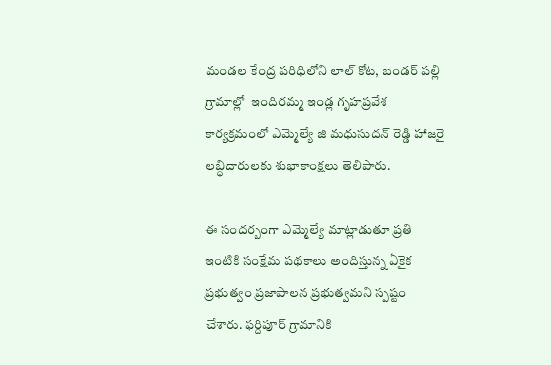మండల కేంద్ర పరిధిలోని లాల్ కోట, బండర్ పల్లి గ్రామాల్లో  ఇందిరమ్మ ఇండ్ల గృహప్రవేశ కార్యక్రమంలో ఎమ్మెల్యే జి మధుసుదన్ రెడ్డి హాజరై లబ్ధిదారులకు శుభాకాంక్షలు తెలిపారు.

ఈ సందర్బంగా ఎమ్మెల్యే మాట్లాడుతూ ప్రతి ఇంటికి సంక్షేమ పథకాలు అందిస్తున్న ఏకైక ప్రభుత్వం ప్రజాపాలన ప్రభుత్వమని స్పష్టం చేశారు. ఫర్దిపూర్ గ్రామానికి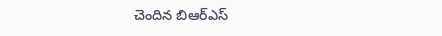చెందిన బిఆర్‌ఎస్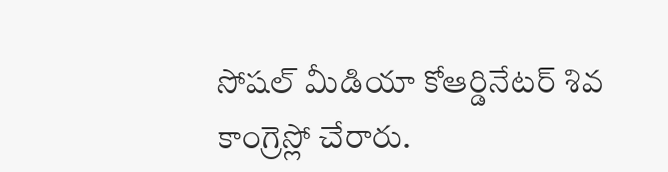సోషల్ మీడియా కోఆర్డినేటర్ శివ కాంగ్రెస్లో చేరారు.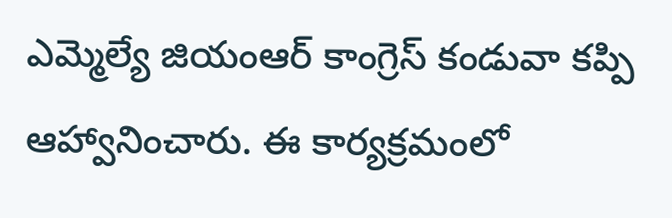ఎమ్మెల్యే జియంఆర్ కాంగ్రెస్ కండువా కప్పి ఆహ్వానించారు. ఈ కార్యక్రమంలో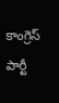కాంగ్రెస్ పార్టీ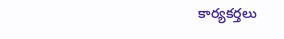కార్యకర్తలు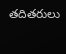తదితరులు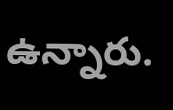ఉన్నారు.